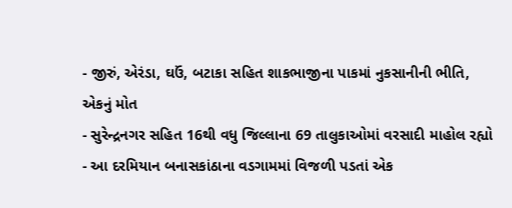- જીરું, એરંડા, ઘઉં, બટાકા સહિત શાકભાજીના પાકમાં નુકસાનીની ભીતિ, એકનું મોત
- સુરેન્દ્રનગર સહિત 16થી વધુ જિલ્લાના 69 તાલુકાઓમાં વરસાદી માહોલ રહ્યો
- આ દરમિયાન બનાસકાંઠાના વડગામમાં વિજળી પડતાં એક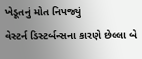ખેડૂતનું મોત નિપજ્યું
વેસ્ટર્ન ડિસ્ટર્બન્સના કારણે છેલ્લા બે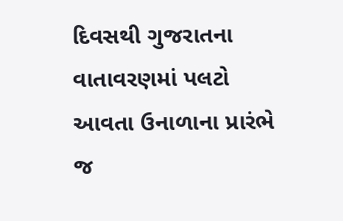દિવસથી ગુજરાતના વાતાવરણમાં પલટો આવતા ઉનાળાના પ્રારંભે જ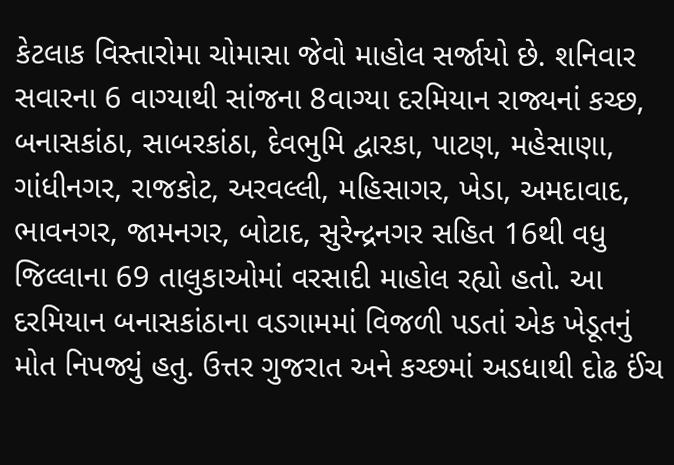કેટલાક વિસ્તારોમા ચોમાસા જેવો માહોલ સર્જાયો છે. શનિવાર સવારના 6 વાગ્યાથી સાંજના 8વાગ્યા દરમિયાન રાજ્યનાં કચ્છ, બનાસકાંઠા, સાબરકાંઠા, દેવભુમિ દ્વારકા, પાટણ, મહેસાણા, ગાંધીનગર, રાજકોટ, અરવલ્લી, મહિસાગર, ખેડા, અમદાવાદ, ભાવનગર, જામનગર, બોટાદ, સુરેન્દ્રનગર સહિત 16થી વધુ જિલ્લાના 69 તાલુકાઓમાં વરસાદી માહોલ રહ્યો હતો. આ દરમિયાન બનાસકાંઠાના વડગામમાં વિજળી પડતાં એક ખેડૂતનું મોત નિપજ્યું હતુ. ઉત્તર ગુજરાત અને કચ્છમાં અડધાથી દોઢ ઈંચ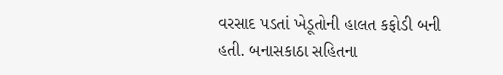વરસાદ પડતાં ખેડૂતોની હાલત કફોડી બની હતી. બનાસકાઠા સહિતના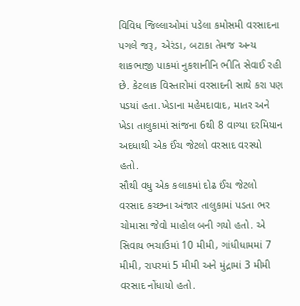વિવિધ જિલ્લાઓમાં પડેલા કમોસમી વરસાદના પગલે જરૂ, એરંડા, બટાકા તેમજ અન્ય શાકભાજી પાકમાં નુકશાનીનિ ભીતિ સેવાઈ રહી છે. કેટલાક વિસ્તારોમાં વરસાદની સાથે કરા પણ પડયાં હતા.ખેડાના મહેમદાવાદ, માતર અને ખેડા તાલુકામાં સાંજના 6થી 8 વાગ્યા દરમિયાન અદધાથી એક ઈંચ જેટલો વરસાદ વરસ્યો હતો.
સૌથી વધુ એક કલાકમાં દોઢ ઈંચ જેટલો વરસાદ કચ્છના અંજાર તાલુકામાં પડતા ભર ચોમાસા જેવો માહોલ બની ગયો હતો. એ સિવાય ભચાઉમાં 10 મીમી, ગાંધીધામમાં 7 મીમી, રાપરમાં 5 મીમી અને મુંદ્રામાં 3 મીમી વરસાદ નોંધાયો હતો.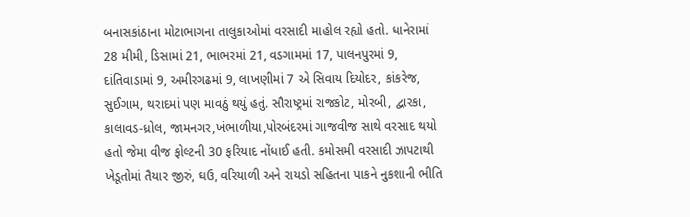બનાસકાંઠાના મોટાભાગના તાલુકાઓમાં વરસાદી માહોલ રહ્યો હતો. ધાનેરામાં 28 મીમી, ડિસામાં 21, ભાભરમાં 21, વડગામમાં 17, પાલનપુરમાં 9, દાંતિવાડામાં 9, અમીરગઢમાં 9, લાખણીમાં 7 એ સિવાય દિયોદર, કાંકરેજ, સુઈગામ, થરાદમાં પણ માવઠું થયું હતું. સૌરાષ્ટ્રમાં રાજકોટ, મોરબી, દ્વારકા, કાલાવડ-ધ્રોલ, જામનગર,ખંભાળીયા,પોરબંદરમાં ગાજવીજ સાથે વરસાદ થયો હતો જેમા વીજ ફોલ્ટની 30 ફરિયાદ નોંધાઈ હતી. કમોસમી વરસાદી ઝાપટાથી ખેડૂતોમાં તૈયાર જીરું, ઘઉ, વરિયાળી અને રાયડો સહિતના પાકને નુકશાની ભીતિ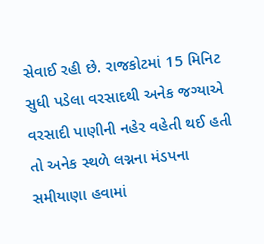સેવાઈ રહી છે. રાજકોટમાં 15 મિનિટ સુધી પડેલા વરસાદથી અનેક જગ્યાએ વરસાદી પાણીની નહેર વહેતી થઈ હતી તો અનેક સ્થળે લગ્નના મંડપના સમીયાણા હવામાં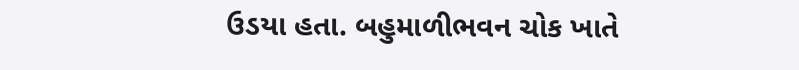ઉડયા હતા. બહુમાળીભવન ચોક ખાતે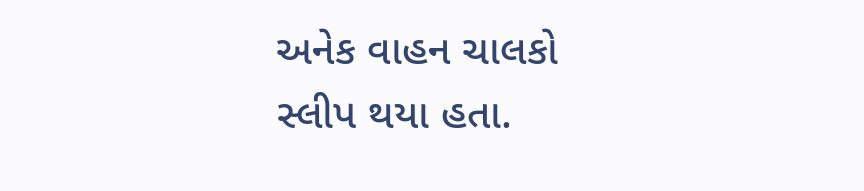અનેક વાહન ચાલકો સ્લીપ થયા હતા.